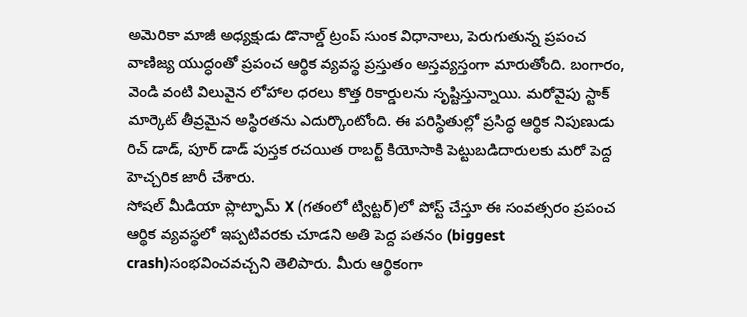అమెరికా మాజీ అధ్యక్షుడు డొనాల్డ్ ట్రంప్ సుంక విధానాలు, పెరుగుతున్న ప్రపంచ వాణిజ్య యుద్ధంతో ప్రపంచ ఆర్థిక వ్యవస్థ ప్రస్తుతం అస్తవ్యస్తంగా మారుతోంది. బంగారం, వెండి వంటి విలువైన లోహాల ధరలు కొత్త రికార్డులను సృష్టిస్తున్నాయి. మరోవైపు స్టాక్ మార్కెట్ తీవ్రమైన అస్థిరతను ఎదుర్కొంటోంది. ఈ పరిస్థితుల్లో ప్రసిద్ధ ఆర్థిక నిపుణుడు రిచ్ డాడ్, పూర్ డాడ్ పుస్తక రచయిత రాబర్ట్ కియోసాకి పెట్టుబడిదారులకు మరో పెద్ద హెచ్చరిక జారీ చేశారు.
సోషల్ మీడియా ప్లాట్ఫామ్ X (గతంలో ట్విట్టర్)లో పోస్ట్ చేస్తూ ఈ సంవత్సరం ప్రపంచ ఆర్థిక వ్యవస్థలో ఇప్పటివరకు చూడని అతి పెద్ద పతనం (biggest crash)సంభవించవచ్చని తెలిపారు. మీరు ఆర్థికంగా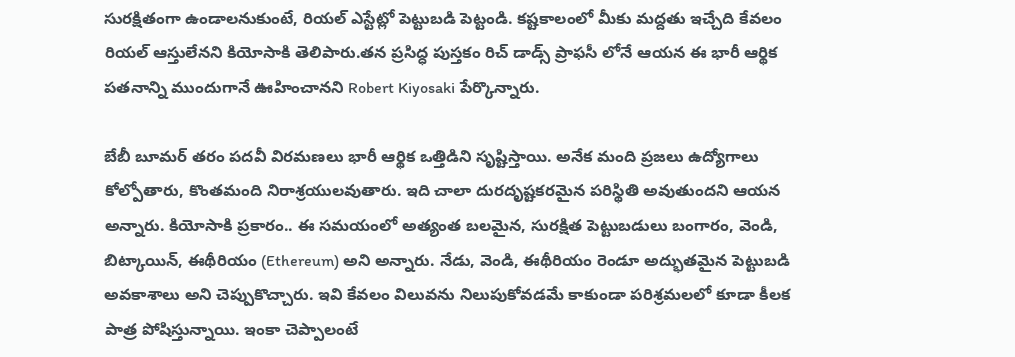సురక్షితంగా ఉండాలనుకుంటే, రియల్ ఎస్టేట్లో పెట్టుబడి పెట్టండి. కష్టకాలంలో మీకు మద్దతు ఇచ్చేది కేవలం రియల్ ఆస్తులేనని కియోసాకి తెలిపారు.తన ప్రసిద్ధ పుస్తకం రిచ్ డాడ్స్ ప్రాఫసీ లోనే ఆయన ఈ భారీ ఆర్థిక పతనాన్ని ముందుగానే ఊహించానని Robert Kiyosaki పేర్కొన్నారు.

బేబీ బూమర్ తరం పదవీ విరమణలు భారీ ఆర్థిక ఒత్తిడిని సృష్టిస్తాయి. అనేక మంది ప్రజలు ఉద్యోగాలు కోల్పోతారు, కొంతమంది నిరాశ్రయులవుతారు. ఇది చాలా దురదృష్టకరమైన పరిస్థితి అవుతుందని ఆయన అన్నారు. కియోసాకి ప్రకారం.. ఈ సమయంలో అత్యంత బలమైన, సురక్షిత పెట్టుబడులు బంగారం, వెండి, బిట్కాయిన్, ఈథీరియం (Ethereum) అని అన్నారు. నేడు, వెండి, ఈథీరియం రెండూ అద్భుతమైన పెట్టుబడి అవకాశాలు అని చెప్పుకొచ్చారు. ఇవి కేవలం విలువను నిలుపుకోవడమే కాకుండా పరిశ్రమలలో కూడా కీలక పాత్ర పోషిస్తున్నాయి. ఇంకా చెప్పాలంటే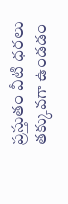ప్రస్తుతం వీటి ధరలు తక్కువగా ఉండడం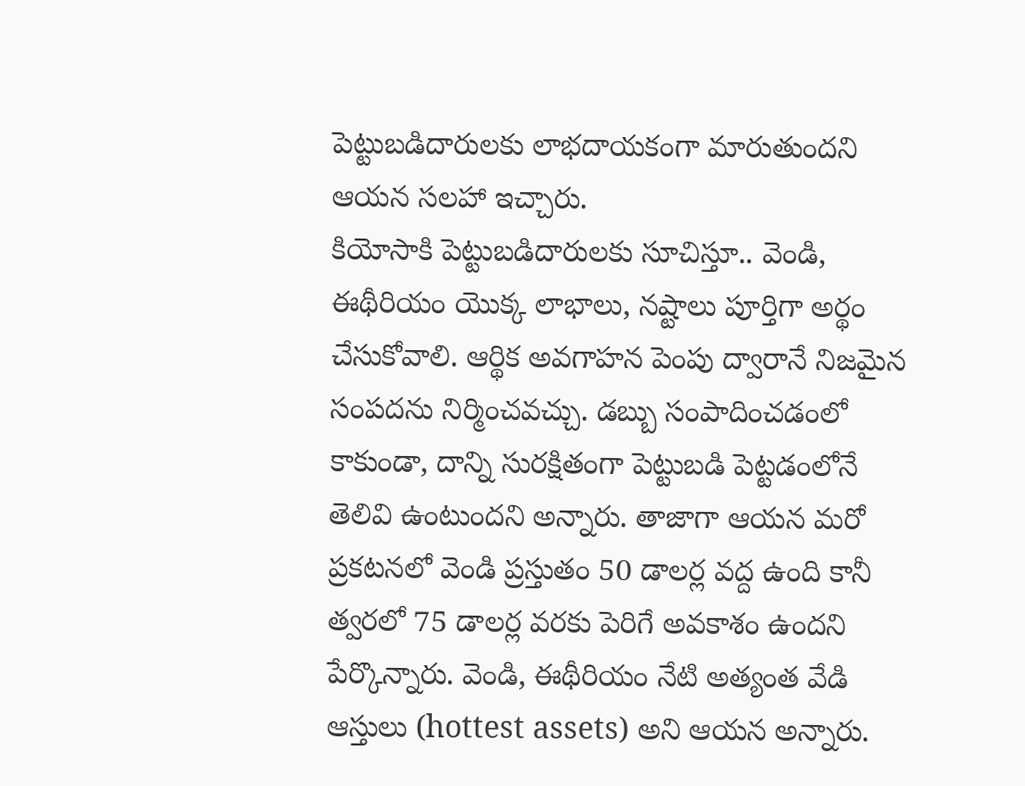పెట్టుబడిదారులకు లాభదాయకంగా మారుతుందని ఆయన సలహా ఇచ్చారు.
కియోసాకి పెట్టుబడిదారులకు సూచిస్తూ.. వెండి, ఈథీరియం యొక్క లాభాలు, నష్టాలు పూర్తిగా అర్థం చేసుకోవాలి. ఆర్థిక అవగాహన పెంపు ద్వారానే నిజమైన సంపదను నిర్మించవచ్చు. డబ్బు సంపాదించడంలో కాకుండా, దాన్ని సురక్షితంగా పెట్టుబడి పెట్టడంలోనే తెలివి ఉంటుందని అన్నారు. తాజాగా ఆయన మరో ప్రకటనలో వెండి ప్రస్తుతం 50 డాలర్ల వద్ద ఉంది కానీ త్వరలో 75 డాలర్ల వరకు పెరిగే అవకాశం ఉందని పేర్కొన్నారు. వెండి, ఈథీరియం నేటి అత్యంత వేడి ఆస్తులు (hottest assets) అని ఆయన అన్నారు.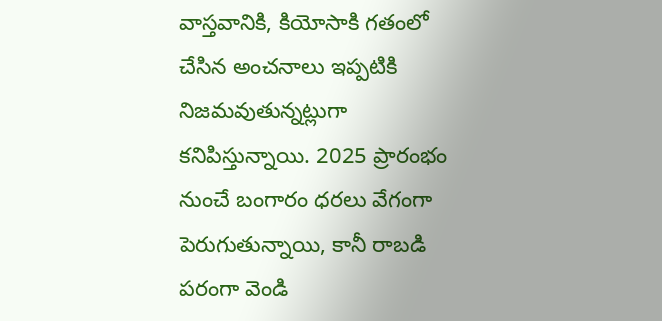వాస్తవానికి, కియోసాకి గతంలో చేసిన అంచనాలు ఇప్పటికి నిజమవుతున్నట్లుగా కనిపిస్తున్నాయి. 2025 ప్రారంభం నుంచే బంగారం ధరలు వేగంగా పెరుగుతున్నాయి, కానీ రాబడి పరంగా వెండి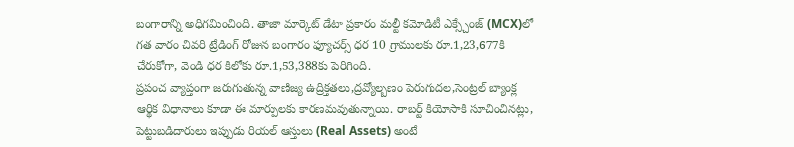బంగారాన్ని అధిగమించింది. తాజా మార్కెట్ డేటా ప్రకారం మల్టీ కమోడిటీ ఎక్స్చేంజ్ (MCX)లో గత వారం చివరి ట్రేడింగ్ రోజున బంగారం ఫ్యూచర్స్ ధర 10 గ్రాములకు రూ.1,23,677కి చేరుకోగా, వెండి ధర కిలోకు రూ.1,53,388కు పెరిగింది.
ప్రపంచ వ్యాప్తంగా జరుగుతున్న వాణిజ్య ఉద్రిక్తతలు,ద్రవ్యోల్బణం పెరుగుదల,సెంట్రల్ బ్యాంక్ల ఆర్థిక విధానాలు కూడా ఈ మార్పులకు కారణమవుతున్నాయి. రాబర్ట్ కియోసాకి సూచించినట్లు, పెట్టుబడిదారులు ఇప్పుడు రియల్ ఆస్తులు (Real Assets) అంటే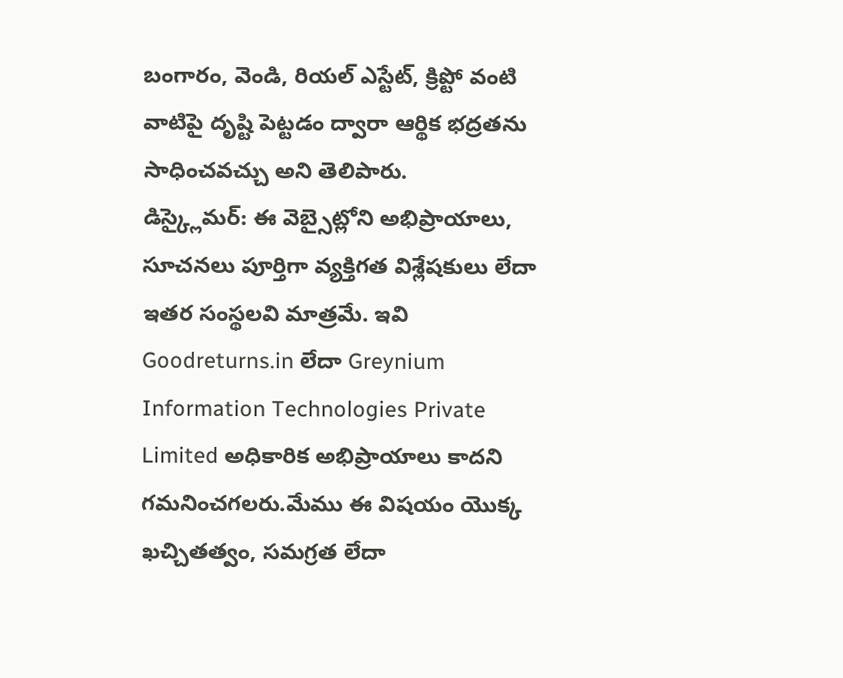బంగారం, వెండి, రియల్ ఎస్టేట్, క్రిప్టో వంటి వాటిపై దృష్టి పెట్టడం ద్వారా ఆర్థిక భద్రతను సాధించవచ్చు అని తెలిపారు.
డిస్క్లైమర్: ఈ వెబ్సైట్లోని అభిప్రాయాలు, సూచనలు పూర్తిగా వ్యక్తిగత విశ్లేషకులు లేదా ఇతర సంస్థలవి మాత్రమే. ఇవి Goodreturns.in లేదా Greynium Information Technologies Private Limited అధికారిక అభిప్రాయాలు కాదని గమనించగలరు.మేము ఈ విషయం యొక్క ఖచ్చితత్వం, సమగ్రత లేదా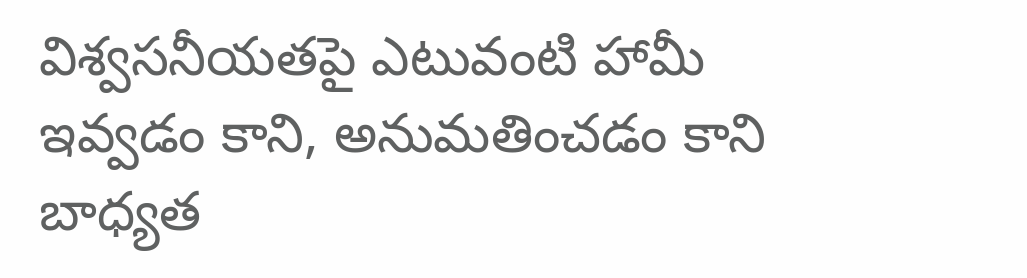విశ్వసనీయతపై ఎటువంటి హామీ ఇవ్వడం కాని, అనుమతించడం కాని బాధ్యత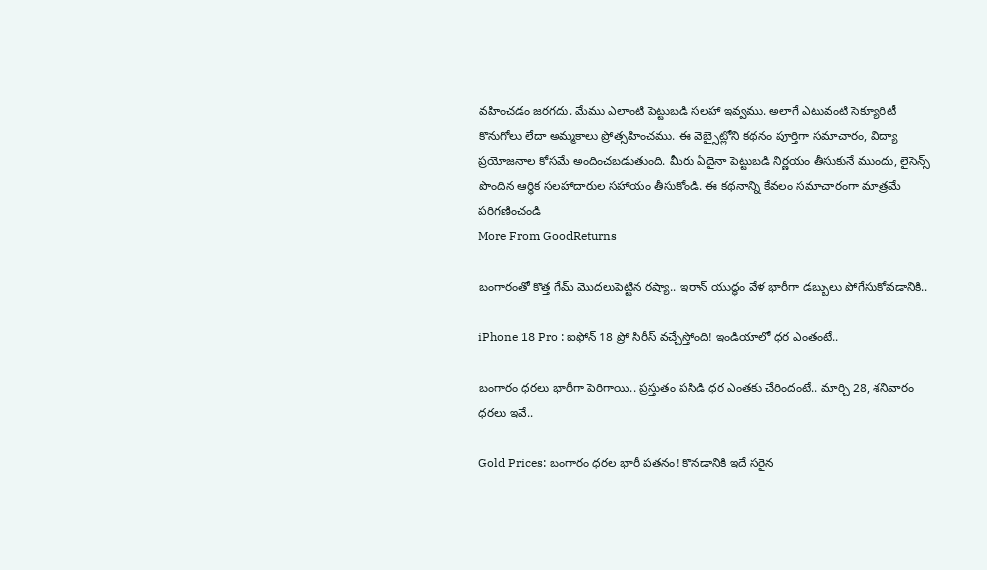వహించడం జరగదు. మేము ఎలాంటి పెట్టుబడి సలహా ఇవ్వము. అలాగే ఎటువంటి సెక్యూరిటీ కొనుగోలు లేదా అమ్మకాలు ప్రోత్సహించము. ఈ వెబ్సైట్లోని కథనం పూర్తిగా సమాచారం, విద్యా ప్రయోజనాల కోసమే అందించబడుతుంది. మీరు ఏదైనా పెట్టుబడి నిర్ణయం తీసుకునే ముందు, లైసెన్స్ పొందిన ఆర్థిక సలహాదారుల సహాయం తీసుకోండి. ఈ కథనాన్ని కేవలం సమాచారంగా మాత్రమే పరిగణించండి
More From GoodReturns

బంగారంతో కొత్త గేమ్ మొదలుపెట్టిన రష్యా.. ఇరాన్ యుద్ధం వేళ భారీగా డబ్బులు పోగేసుకోవడానికి..

iPhone 18 Pro : ఐఫోన్ 18 ప్రో సిరీస్ వచ్చేస్తోంది! ఇండియాలో ధర ఎంతంటే..

బంగారం ధరలు భారీగా పెరిగాయి.. ప్రస్తుతం పసిడి ధర ఎంతకు చేరిందంటే.. మార్చి 28, శనివారం ధరలు ఇవే..

Gold Prices: బంగారం ధరల భారీ పతనం! కొనడానికి ఇదే సరైన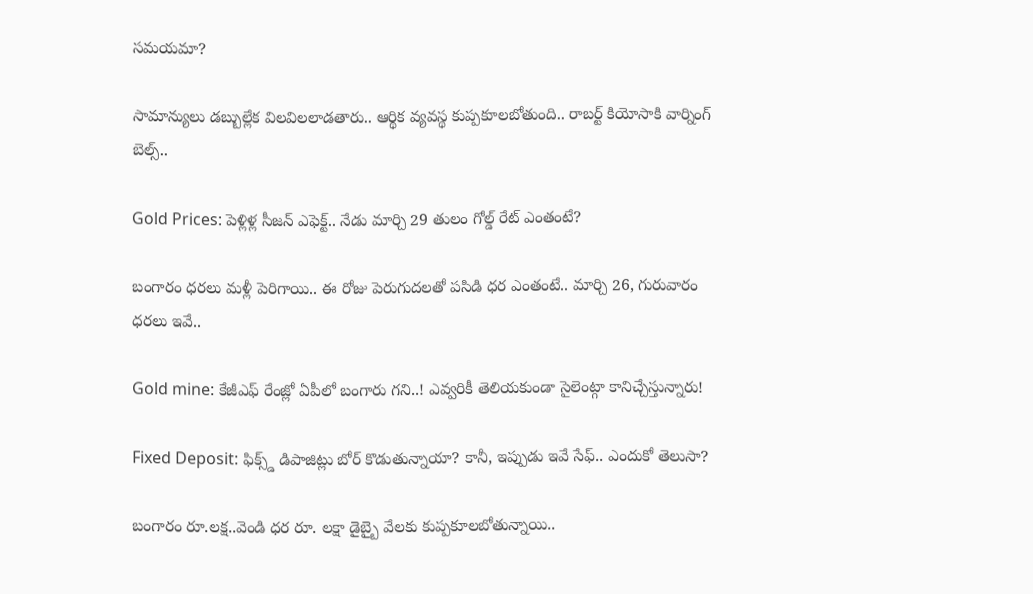సమయమా?

సామాన్యులు డబ్బుల్లేక విలవిలలాడతారు.. ఆర్థిక వ్యవస్థ కుప్పకూలబోతుంది.. రాబర్ట్ కియోసాకి వార్నింగ్ బెల్స్..

Gold Prices: పెళ్లిళ్ల సీజన్ ఎఫెక్ట్.. నేడు మార్చి 29 తులం గోల్డ్ రేట్ ఎంతంటే?

బంగారం ధరలు మళ్లీ పెరిగాయి.. ఈ రోజు పెరుగుదలతో పసిడి ధర ఎంతంటే.. మార్చి 26, గురువారం ధరలు ఇవే..

Gold mine: కేజీఎఫ్ రేంజ్లో ఏపీలో బంగారు గని..! ఎవ్వరికీ తెలియకుండా సైలెంట్గా కానిచ్చేస్తున్నారు!

Fixed Deposit: ఫిక్స్డ్ డిపాజిట్లు బోర్ కొడుతున్నాయా? కానీ, ఇప్పుడు ఇవే సేఫ్.. ఎందుకో తెలుసా?

బంగారం రూ.లక్ష..వెండి ధర రూ. లక్షా డైబ్బై వేలకు కుప్పకూలబోతున్నాయి..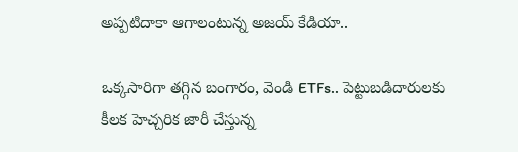అప్పటిదాకా ఆగాలంటున్న అజయ్ కేడియా..

ఒక్కసారిగా తగ్గిన బంగారం, వెండి ETFs.. పెట్టుబడిదారులకు కీలక హెచ్చరిక జారీ చేస్తున్న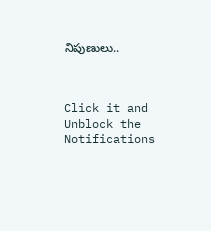నిపుణులు..



Click it and Unblock the Notifications